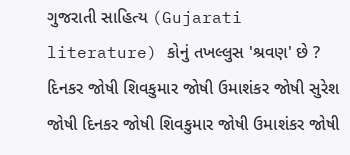ગુજરાતી સાહિત્ય (Gujarati literature) કોનું તખલ્લુસ 'શ્રવણ' છે ? દિનકર જોષી શિવકુમાર જોષી ઉમાશંકર જોષી સુરેશ જોષી દિનકર જોષી શિવકુમાર જોષી ઉમાશંકર જોષી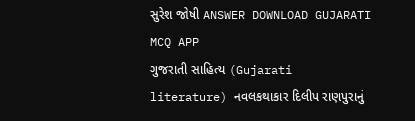સુરેશ જોષી ANSWER DOWNLOAD GUJARATI MCQ APP
ગુજરાતી સાહિત્ય (Gujarati literature) નવલકથાકાર દિલીપ રાણપુરાનું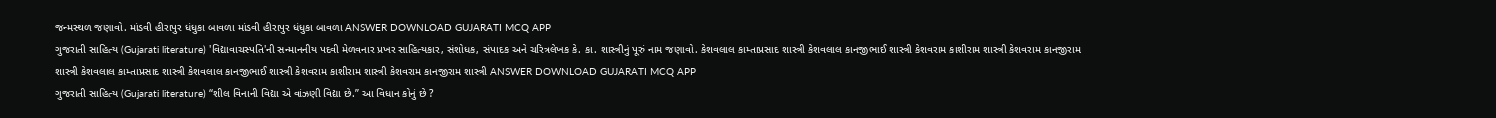જન્મસ્થળ જણાવો. માંડવી હીરાપુર ધંધુકા બાવળા માંડવી હીરાપુર ધંધુકા બાવળા ANSWER DOWNLOAD GUJARATI MCQ APP
ગુજરાતી સાહિત્ય (Gujarati literature) 'વિદ્યાવાચસ્પતિ'ની સન્માનનીય પદવી મેળવનાર પ્રખર સાહિત્યકાર, સંશોધક, સંપાદક અને ચરિત્રલેખક કે. કા. શાસ્ત્રીનું પૂરું નામ જણાવો. કેશવલાલ કામ્તાપ્રસાદ શાસ્ત્રી કેશવલાલ કાનજીભાઈ શાસ્ત્રી કેશવરામ કાશીરામ શાસ્ત્રી કેશવરામ કાનજીરામ શાસ્ત્રી કેશવલાલ કામ્તાપ્રસાદ શાસ્ત્રી કેશવલાલ કાનજીભાઈ શાસ્ત્રી કેશવરામ કાશીરામ શાસ્ત્રી કેશવરામ કાનજીરામ શાસ્ત્રી ANSWER DOWNLOAD GUJARATI MCQ APP
ગુજરાતી સાહિત્ય (Gujarati literature) ‘‘શીલ વિનાની વિદ્યા એ વાંઝણી વિદ્યા છે.’’ આ વિધાન કોનું છે ?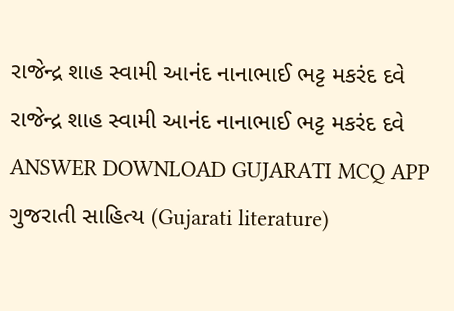રાજેન્દ્ર શાહ સ્વામી આનંદ નાનાભાઈ ભટ્ટ મકરંદ દવે રાજેન્દ્ર શાહ સ્વામી આનંદ નાનાભાઈ ભટ્ટ મકરંદ દવે ANSWER DOWNLOAD GUJARATI MCQ APP
ગુજરાતી સાહિત્ય (Gujarati literature)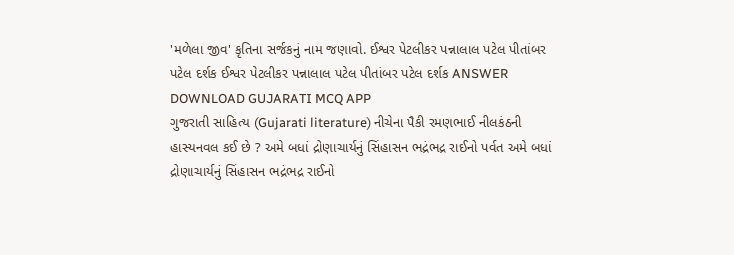'મળેલા જીવ' કૃતિના સર્જકનું નામ જણાવો. ઈશ્વર પેટલીકર પન્નાલાલ પટેલ પીતાંબર પટેલ દર્શક ઈશ્વર પેટલીકર પન્નાલાલ પટેલ પીતાંબર પટેલ દર્શક ANSWER DOWNLOAD GUJARATI MCQ APP
ગુજરાતી સાહિત્ય (Gujarati literature) નીચેના પૈકી રમણભાઈ નીલકંઠની હાસ્યનવલ કઈ છે ? અમે બધાં દ્રોણાચાર્યનું સિંહાસન ભદ્રંભદ્ર રાઈનો પર્વત અમે બધાં દ્રોણાચાર્યનું સિંહાસન ભદ્રંભદ્ર રાઈનો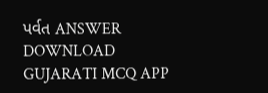પર્વત ANSWER DOWNLOAD GUJARATI MCQ APP